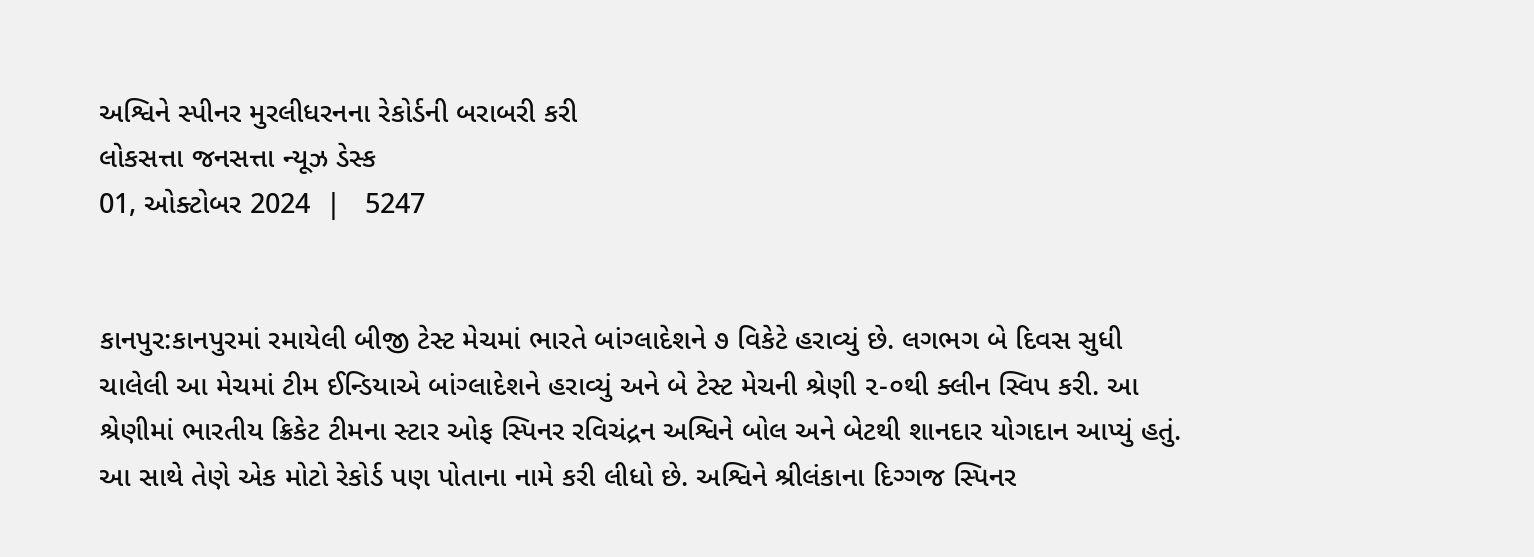અશ્વિને સ્પીનર મુરલીધરનના રેકોર્ડની બરાબરી કરી
લોકસત્તા જનસત્તા ન્યૂઝ ડેસ્ક
01, ઓક્ટોબર 2024  |   5247


કાનપુર:કાનપુરમાં રમાયેલી બીજી ટેસ્ટ મેચમાં ભારતે બાંગ્લાદેશને ૭ વિકેટે હરાવ્યું છે. લગભગ બે દિવસ સુધી ચાલેલી આ મેચમાં ટીમ ઈન્ડિયાએ બાંગ્લાદેશને હરાવ્યું અને બે ટેસ્ટ મેચની શ્રેણી ૨-૦થી ક્લીન સ્વિપ કરી. આ શ્રેણીમાં ભારતીય ક્રિકેટ ટીમના સ્ટાર ઓફ સ્પિનર રવિચંદ્રન અશ્વિને બોલ અને બેટથી શાનદાર યોગદાન આપ્યું હતું. આ સાથે તેણે એક મોટો રેકોર્ડ પણ પોતાના નામે કરી લીધો છે. અશ્વિને શ્રીલંકાના દિગ્ગજ સ્પિનર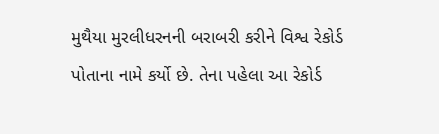મુથૈયા મુરલીધરનની બરાબરી કરીને વિશ્વ રેકોર્ડ પોતાના નામે કર્યો છે. તેના પહેલા આ રેકોર્ડ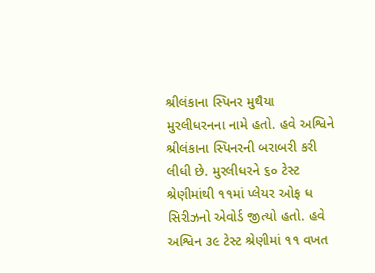શ્રીલંકાના સ્પિનર મુથૈયા મુરલીધરનના નામે હતો. હવે અશ્વિને શ્રીલંકાના સ્પિનરની બરાબરી કરી લીધી છે. મુરલીધરને ૬૦ ટેસ્ટ શ્રેણીમાંથી ૧૧માં પ્લેયર ઓફ ધ સિરીઝનો એવોર્ડ જીત્યો હતો. હવે અશ્વિન ૩૯ ટેસ્ટ શ્રેણીમાં ૧૧ વખત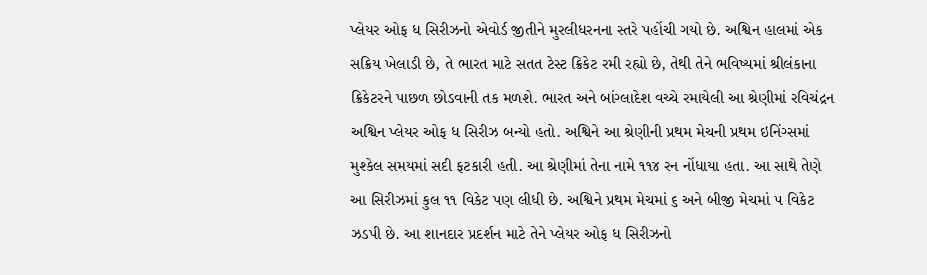પ્લેયર ઓફ ધ સિરીઝનો એવોર્ડ જીતીને મુરલીધરનના સ્તરે પહોંચી ગયો છે. અશ્વિન હાલમાં એક સક્રિય ખેલાડી છે, તે ભારત માટે સતત ટેસ્ટ ક્રિકેટ રમી રહ્યો છે, તેથી તેને ભવિષ્યમાં શ્રીલંકાના ક્રિકેટરને પાછળ છોડવાની તક મળશે. ભારત અને બાંગ્લાદેશ વચ્ચે રમાયેલી આ શ્રેણીમાં રવિચંદ્રન અશ્વિન પ્લેયર ઓફ ધ સિરીઝ બન્યો હતો. અશ્વિને આ શ્રેણીની પ્રથમ મેચની પ્રથમ ઇનિંગ્સમાં મુશ્કેલ સમયમાં સદી ફટકારી હતી. આ શ્રેણીમાં તેના નામે ૧૧૪ રન નોંધાયા હતા. આ સાથે તેણે આ સિરીઝમાં કુલ ૧૧ વિકેટ પણ લીધી છે. અશ્વિને પ્રથમ મેચમાં ૬ અને બીજી મેચમાં ૫ વિકેટ ઝડપી છે. આ શાનદાર પ્રદર્શન માટે તેને પ્લેયર ઓફ ધ સિરીઝનો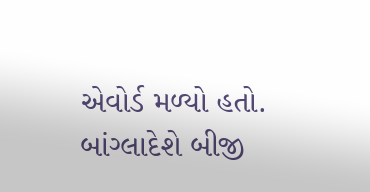એવોર્ડ મળ્યો હતો. બાંગ્લાદેશે બીજી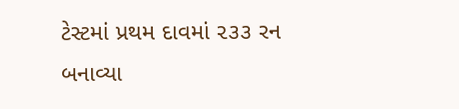ટેસ્ટમાં પ્રથમ દાવમાં ૨૩૩ રન બનાવ્યા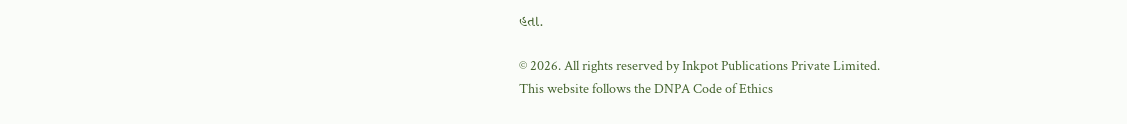હતા.

© 2026. All rights reserved by Inkpot Publications Private Limited.
This website follows the DNPA Code of Ethics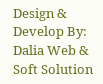Design & Develop By:
Dalia Web & Soft Solution